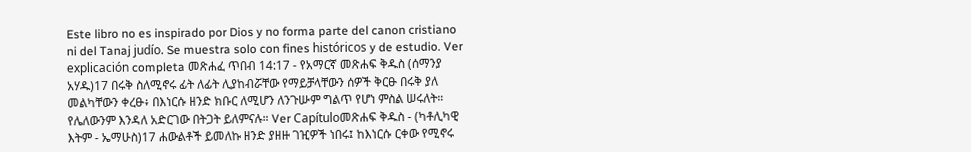Este libro no es inspirado por Dios y no forma parte del canon cristiano ni del Tanaj judío. Se muestra solo con fines históricos y de estudio. Ver explicación completa መጽሐፈ ጥበብ 14:17 - የአማርኛ መጽሐፍ ቅዱስ (ሰማንያ አሃዱ)17 በሩቅ ስለሚኖሩ ፊት ለፊት ሊያከብሯቸው የማይቻላቸውን ሰዎች ቅርፁ በሩቅ ያለ መልካቸውን ቀረፁ፥ በእነርሱ ዘንድ ክቡር ለሚሆን ለንጉሡም ግልጥ የሆነ ምስል ሠሩለት። የሌለውንም እንዳለ አድርገው በትጋት ይለምናሉ። Ver Capítuloመጽሐፍ ቅዱስ - (ካቶሊካዊ እትም - ኤማሁስ)17 ሐውልቶች ይመለኩ ዘንድ ያዘዙ ገዢዎች ነበሩ፤ ከእነርሱ ርቀው የሚኖሩ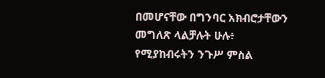በመሆናቸው በግንባር አክብሮታቸውን መግለጽ ላልቻሉት ሁሉ፥ የሚያከብሩትን ንጉሥ ምስል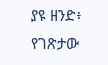ያዩ ዘንድ፥ የገጽታው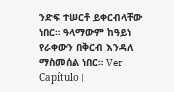ንድፍ ተሠርቶ ይቀርብላቸው ነበር። ዓላማውም ከዓይነ የራቀውን በቅርብ እንዳለ ማስመሰል ነበር። Ver Capítulo |